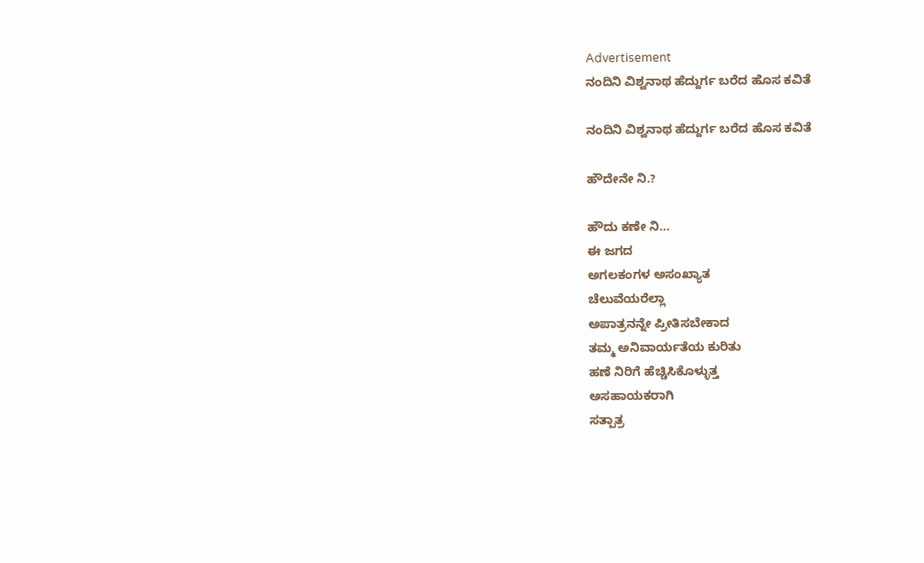Advertisement
ನಂದಿನಿ ವಿಶ್ವನಾಥ ಹೆದ್ದುರ್ಗ ಬರೆದ ಹೊಸ ಕವಿತೆ

ನಂದಿನಿ ವಿಶ್ವನಾಥ ಹೆದ್ದುರ್ಗ ಬರೆದ ಹೊಸ ಕವಿತೆ

ಹೌದೇನೇ ನಿ.?

ಹೌದು ಕಣೇ ನಿ…
ಈ ಜಗದ
ಅಗಲಕಂಗಳ ಅಸಂಖ್ಯಾತ
ಚೆಲುವೆಯರೆಲ್ಲಾ
ಅಪಾತ್ರನನ್ನೇ ಪ್ರೀತಿಸಬೇಕಾದ
ತಮ್ಮ ಅನಿವಾರ್ಯತೆಯ ಕುರಿತು
ಹಣೆ ನಿರಿಗೆ ಹೆಚ್ಚಿಸಿಕೊಳ್ಳುತ್ತ
ಅಸಹಾಯಕರಾಗಿ
ಸತ್ಪಾತ್ರ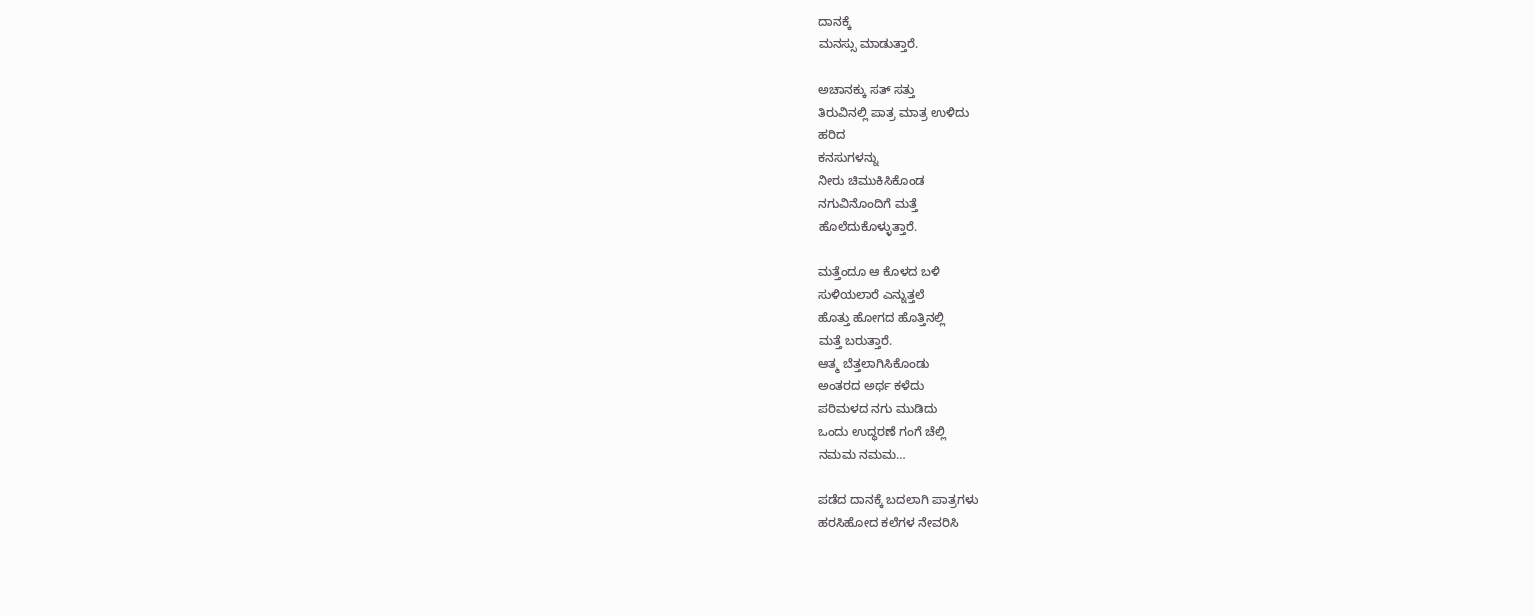ದಾನಕ್ಕೆ
ಮನಸ್ಸು ಮಾಡುತ್ತಾರೆ.

ಅಚಾನಕ್ಕು ಸತ್ ಸತ್ತು
ತಿರುವಿನಲ್ಲಿ ಪಾತ್ರ ಮಾತ್ರ ಉಳಿದು
ಹರಿದ
ಕನಸುಗಳನ್ನು
ನೀರು ಚಿಮುಕಿಸಿಕೊಂಡ
ನಗುವಿನೊಂದಿಗೆ ಮತ್ತೆ
ಹೊಲೆದುಕೊಳ್ಳುತ್ತಾರೆ.

ಮತ್ತೆಂದೂ ಆ ಕೊಳದ ಬಳಿ
ಸುಳಿಯಲಾರೆ ಎನ್ನುತ್ತಲೆ
ಹೊತ್ತು ಹೋಗದ ಹೊತ್ತಿನಲ್ಲಿ
ಮತ್ತೆ ಬರುತ್ತಾರೆ.
ಆತ್ಮ ಬೆತ್ತಲಾಗಿಸಿಕೊಂಡು
ಅಂತರದ ಅರ್ಥ ಕಳೆದು
ಪರಿಮಳದ ನಗು ಮುಡಿದು
ಒಂದು ಉದ್ಧರಣೆ ಗಂಗೆ ಚೆಲ್ಲಿ
ನಮಮ ನಮಮ…

ಪಡೆದ ದಾನಕ್ಕೆ ಬದಲಾಗಿ ಪಾತ್ರಗಳು
ಹರಸಿಹೋದ ಕಲೆಗಳ ನೇವರಿಸಿ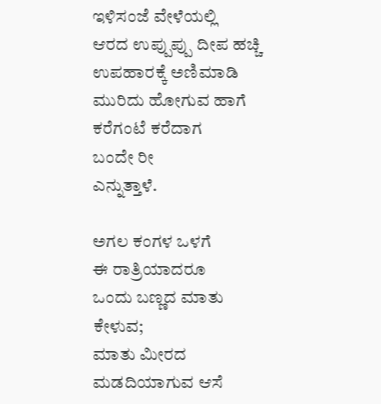ಇಳಿಸಂಜೆ ವೇಳೆಯಲ್ಲಿ
ಆರದ ಉಪ್ಪುಪ್ಪು ದೀಪ ಹಚ್ಚಿ
ಉಪಹಾರಕ್ಕೆ ಅಣಿಮಾಡಿ
ಮುರಿದು ಹೋಗುವ ಹಾಗೆ
ಕರೆಗಂಟೆ ಕರೆದಾಗ
ಬಂದೇ ರೀ
ಎನ್ನುತ್ತಾಳೆ.

ಅಗಲ ಕಂಗಳ ಒಳಗೆ
ಈ ರಾತ್ರಿಯಾದರೂ
ಒಂದು ಬಣ್ಣದ ಮಾತು
ಕೇಳುವ;
ಮಾತು ಮೀರದ
ಮಡದಿಯಾಗುವ ಆಸೆ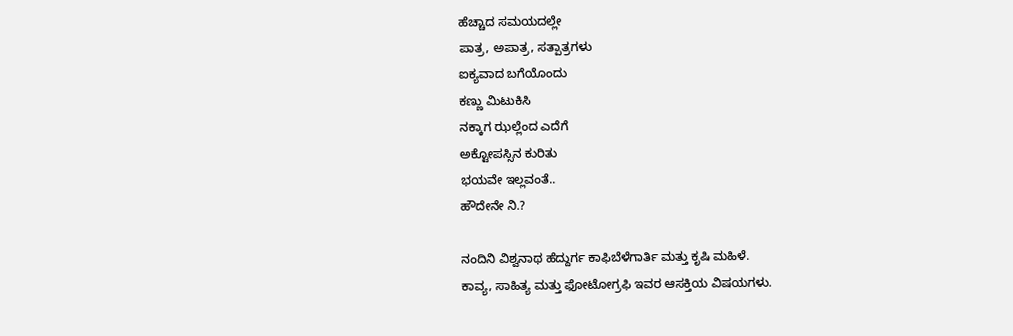ಹೆಚ್ಚಾದ ಸಮಯದಲ್ಲೇ
ಪಾತ್ರ, ಅಪಾತ್ರ, ಸತ್ಪಾತ್ರಗಳು
ಐಕ್ಯವಾದ ಬಗೆಯೊಂದು
ಕಣ್ಣು ಮಿಟುಕಿಸಿ
ನಕ್ಕಾಗ ಝಲ್ಲೆಂದ ಎದೆಗೆ
ಅಕ್ಟೋಪಸ್ಸಿನ ಕುರಿತು
ಭಯವೇ ಇಲ್ಲವಂತೆ..
ಹೌದೇನೇ ನಿ.?

ನಂದಿನಿ ವಿಶ್ವನಾಥ ಹೆದ್ದುರ್ಗ ಕಾಫಿಬೆಳೆಗಾರ್ತಿ ಮತ್ತು ಕೃಷಿ ಮಹಿಳೆ.
ಕಾವ್ಯ, ಸಾಹಿತ್ಯ ಮತ್ತು ಫೋಟೋಗ್ರಫಿ ಇವರ ಆಸಕ್ತಿಯ ವಿಷಯಗಳು.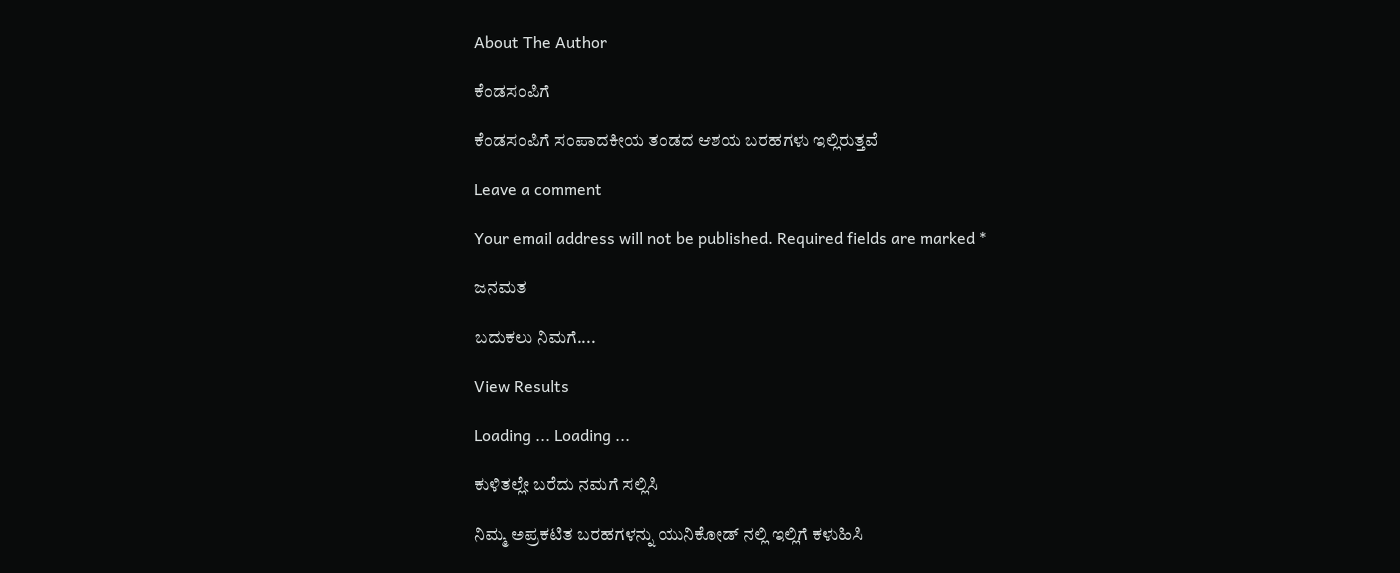About The Author

ಕೆಂಡಸಂಪಿಗೆ

ಕೆಂಡಸಂಪಿಗೆ ಸಂಪಾದಕೀಯ ತಂಡದ ಆಶಯ ಬರಹಗಳು ಇಲ್ಲಿರುತ್ತವೆ

Leave a comment

Your email address will not be published. Required fields are marked *

ಜನಮತ

ಬದುಕಲು ನಿಮಗೆ....

View Results

Loading ... Loading ...

ಕುಳಿತಲ್ಲೇ ಬರೆದು ನಮಗೆ ಸಲ್ಲಿಸಿ

ನಿಮ್ಮ ಅಪ್ರಕಟಿತ ಬರಹಗಳನ್ನು ಯುನಿಕೋಡ್ ನಲ್ಲಿ ಇಲ್ಲಿಗೆ ಕಳುಹಿಸಿ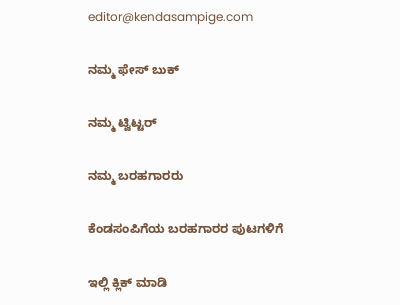editor@kendasampige.com

ನಮ್ಮ ಫೇಸ್ ಬುಕ್

ನಮ್ಮ ಟ್ವಿಟ್ಟರ್

ನಮ್ಮ ಬರಹಗಾರರು

ಕೆಂಡಸಂಪಿಗೆಯ ಬರಹಗಾರರ ಪುಟಗಳಿಗೆ

ಇಲ್ಲಿ ಕ್ಲಿಕ್ ಮಾಡಿ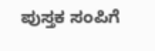ಪುಸ್ತಕ ಸಂಪಿಗೆ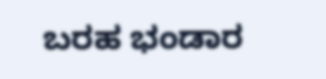ಬರಹ ಭಂಡಾರ